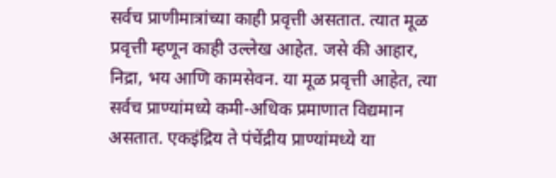सर्वच प्राणीमात्रांच्या काही प्रवृत्ती असतात. त्यात मूळ प्रवृत्ती म्हणून काही उल्लेख आहेत. जसे की आहार, निद्रा, भय आणि कामसेवन. या मूळ प्रवृत्ती आहेत, त्या सर्वच प्राण्यांमध्ये कमी-अधिक प्रमाणात विद्यमान असतात. एकइंद्रिय ते पंचेंद्रीय प्राण्यांमध्ये या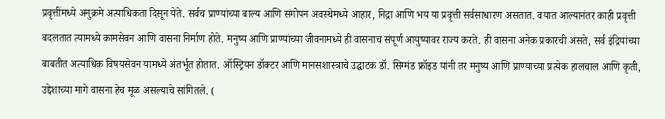प्रवृत्तींमध्ये अनुक्रमे अत्याधिकता दिसून येते. सर्वच प्राण्यांच्या बाल्य आणि संगोपन अवस्थेमध्ये आहार, निद्रा आणि भय या प्रवृत्ती सर्वसाधारण असतात. वयात आल्यानंतर काही प्रवृत्ती बदलतात त्यामध्ये कामसेवन आणि वासना निर्माण होते. मनुष्य आणि प्राण्यांच्या जीवनामध्ये ही वासनाच संपूर्ण आयुष्यावर राज्य करते. ही वासना अनेक प्रकारची असते, सर्व इंद्रियांच्या बाबतीत अत्याधिक विषयसेवन यामध्ये अंतर्भूत होतात. ऑस्ट्रियन डॉक्टर आणि मानसशास्त्राचे उद्घाटक डॉ. सिग्मंड फ्रॉइड यांनी तर मनुष्य आणि प्राण्याच्या प्रत्येक हालचाल आणि कृती, उद्देशाच्या मागे वासना हेच मूळ असल्याचे सांगितले. (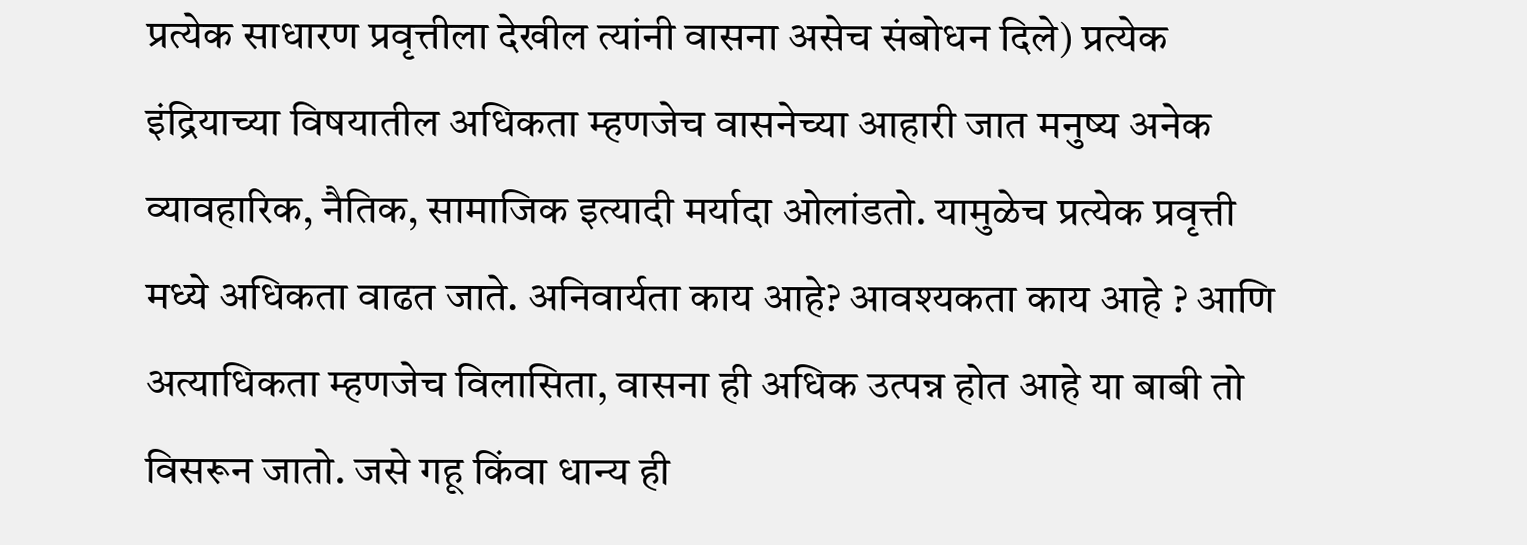प्रत्येक साधारण प्रवृत्तीला देखील त्यांनी वासना असेच संबोधन दिले) प्रत्येक इंद्रियाच्या विषयातील अधिकता म्हणजेच वासनेच्या आहारी जात मनुष्य अनेक व्यावहारिक, नैतिक, सामाजिक इत्यादी मर्यादा ओलांडतो. यामुळेच प्रत्येक प्रवृत्ती मध्ये अधिकता वाढत जाते. अनिवार्यता काय आहे? आवश्यकता काय आहे ? आणि अत्याधिकता म्हणजेच विलासिता, वासना ही अधिक उत्पन्न होत आहे या बाबी तो विसरून जातो. जसे गहू किंवा धान्य ही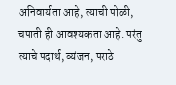अनिवार्यता आहे, त्याची पोळी, चपाती ही आवश्यकता आहे. परंतु त्याचे पदार्थ, व्यंजन, पराठे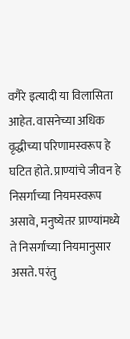वगैरे इत्यादी या विलासिता आहेत. वासनेच्या अधिक वृद्धीच्या परिणामस्वरूप हे घटित होते. प्राण्यांचे जीवन हे निसर्गाच्या नियमस्वरूप असावे, मनुष्येतर प्राण्यांमध्ये ते निसर्गाच्या नियमानुसार असते. परंतु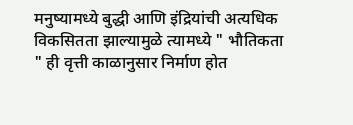मनुष्यामध्ये बुद्धी आणि इंद्रियांची अत्यधिक विकसितता झाल्यामुळे त्यामध्ये " भौतिकता " ही वृत्ती काळानुसार निर्माण होत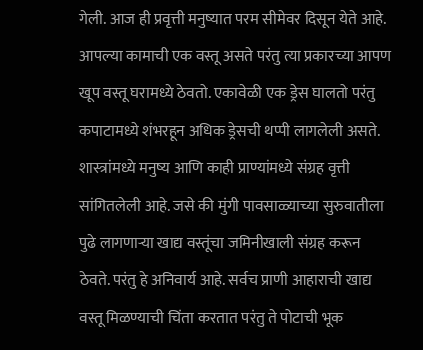गेली. आज ही प्रवृत्ती मनुष्यात परम सीमेवर दिसून येते आहे. आपल्या कामाची एक वस्तू असते परंतु त्या प्रकारच्या आपण खूप वस्तू घरामध्ये ठेवतो. एकावेळी एक ड्रेस घालतो परंतु कपाटामध्ये शंभरहून अधिक ड्रेसची थप्पी लागलेली असते. शास्त्रांमध्ये मनुष्य आणि काही प्राण्यांमध्ये संग्रह वृत्ती सांगितलेली आहे. जसे की मुंगी पावसाळ्याच्या सुरुवातीला पुढे लागणाऱ्या खाद्य वस्तूंचा जमिनीखाली संग्रह करून ठेवते. परंतु हे अनिवार्य आहे. सर्वच प्राणी आहाराची खाद्य वस्तू मिळण्याची चिंता करतात परंतु ते पोटाची भूक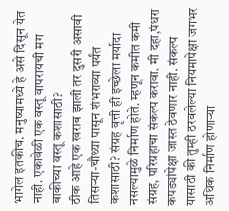भागेल इतकीच. मनुष्यामध्ये हे असे दिसून येत नाही. एकावेळी एक वस्तू वापरायची मग बाकीच्या वस्तू कशासाठी?
ठीक आहे एक खराब झाली तर दुसरी असावी तिसऱ्या-चौथ्या पासून शंभराव्या पर्यंत कशासाठी? संग्रह वृत्ती ही इच्छेला मर्यादा नसल्यामुळे निर्माण होते. म्हणून कमीत कमी संग्रह, परिग्रहाचा संकल्प करावा. मी दहा,पंधरा कपड्यांपेक्षा जास्त ठेवणार नाही. संकल्प यासाठी की तुम्ही ठरवलेल्या नियमापेक्षा जगभर अधिक निर्माण होणाऱ्या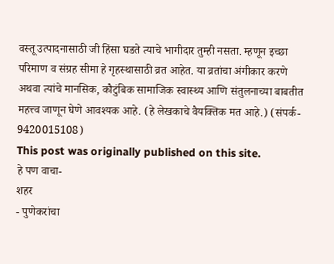वस्तू उत्पादनासाठी जी हिंसा घडते त्याचे भागीदार तुम्ही नसता. म्हणून इच्छा परिमाण व संग्रह सीमा हे गृहस्थासाठी व्रत आहेत. या व्रतांचा अंगीकार करणे अथवा त्यांचे मानसिक, कौटुंबिक सामाजिक स्वास्थ्य आणि संतुलनाच्या बाबतीत महत्त्व जाणून घेणे आवश्यक आहे. (हे लेखकाचे वैयक्तिक मत आहे.) (संपर्क- 9420015108)
This post was originally published on this site.
हे पण वाचा-
शहर
- पुणेकरांचा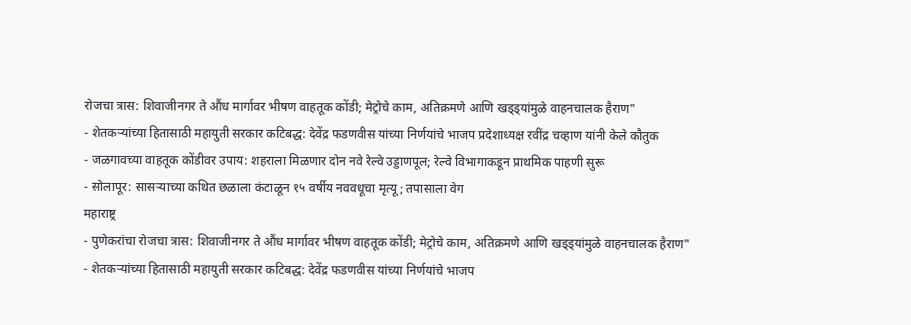रोजचा त्रास: शिवाजीनगर ते औंध मार्गावर भीषण वाहतूक कोंडी; मेट्रोचे काम, अतिक्रमणे आणि खड्ड्यांमुळे वाहनचालक हैराण"
- शेतकऱ्यांच्या हितासाठी महायुती सरकार कटिबद्ध: देवेंद्र फडणवीस यांच्या निर्णयांचे भाजप प्रदेशाध्यक्ष रवींद्र चव्हाण यांनी केले कौतुक
- जळगावच्या वाहतूक कोंडीवर उपाय: शहराला मिळणार दोन नवे रेल्वे उड्डाणपूल; रेल्वे विभागाकडून प्राथमिक पाहणी सुरू
- सोलापूर: सासऱ्याच्या कथित छळाला कंटाळून १५ वर्षीय नववधूचा मृत्यू; तपासाला वेग
महाराष्ट्र
- पुणेकरांचा रोजचा त्रास: शिवाजीनगर ते औंध मार्गावर भीषण वाहतूक कोंडी; मेट्रोचे काम, अतिक्रमणे आणि खड्ड्यांमुळे वाहनचालक हैराण"
- शेतकऱ्यांच्या हितासाठी महायुती सरकार कटिबद्ध: देवेंद्र फडणवीस यांच्या निर्णयांचे भाजप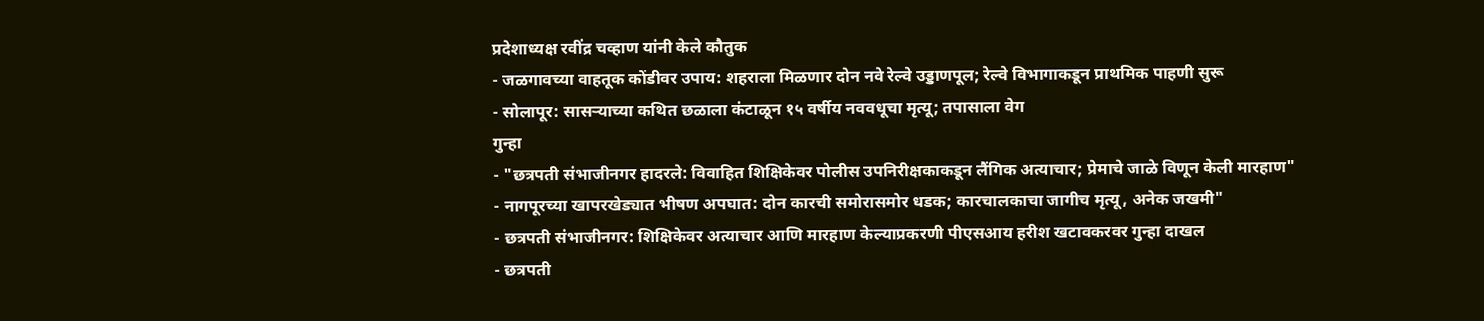प्रदेशाध्यक्ष रवींद्र चव्हाण यांनी केले कौतुक
- जळगावच्या वाहतूक कोंडीवर उपाय: शहराला मिळणार दोन नवे रेल्वे उड्डाणपूल; रेल्वे विभागाकडून प्राथमिक पाहणी सुरू
- सोलापूर: सासऱ्याच्या कथित छळाला कंटाळून १५ वर्षीय नववधूचा मृत्यू; तपासाला वेग
गुन्हा
- "छत्रपती संभाजीनगर हादरले: विवाहित शिक्षिकेवर पोलीस उपनिरीक्षकाकडून लैंगिक अत्याचार; प्रेमाचे जाळे विणून केली मारहाण"
- नागपूरच्या खापरखेड्यात भीषण अपघात: दोन कारची समोरासमोर धडक; कारचालकाचा जागीच मृत्यू, अनेक जखमी"
- छत्रपती संभाजीनगर: शिक्षिकेवर अत्याचार आणि मारहाण केल्याप्रकरणी पीएसआय हरीश खटावकरवर गुन्हा दाखल
- छत्रपती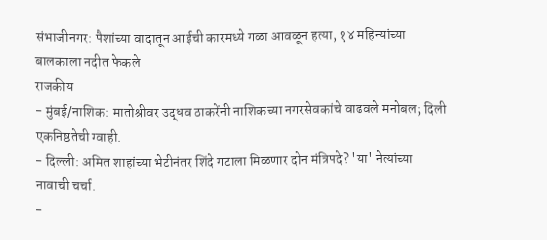संभाजीनगर: पैशांच्या वादातून आईची कारमध्ये गळा आवळून हत्या, १४ महिन्यांच्या बालकाला नदीत फेकले
राजकीय
- मुंबई/नाशिक: मातोश्रीवर उद्धव ठाकरेंनी नाशिकच्या नगरसेवकांचे वाढवले मनोबल; दिली एकनिष्ठतेची ग्वाही.
- दिल्ली: अमित शाहांच्या भेटीनंतर शिंदे गटाला मिळणार दोन मंत्रिपदे? 'या' नेत्यांच्या नावाची चर्चा.
-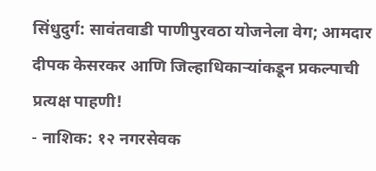सिंधुदुर्ग: सावंतवाडी पाणीपुरवठा योजनेला वेग; आमदार दीपक केसरकर आणि जिल्हाधिकाऱ्यांकडून प्रकल्पाची प्रत्यक्ष पाहणी!
- नाशिक: १२ नगरसेवक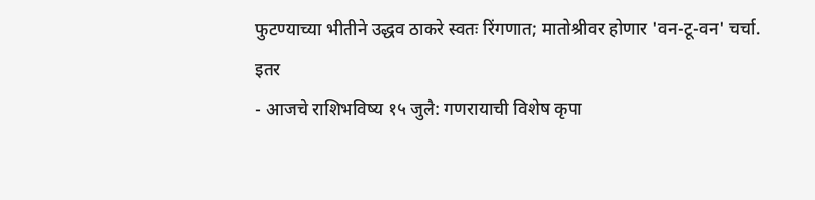फुटण्याच्या भीतीने उद्धव ठाकरे स्वतः रिंगणात; मातोश्रीवर होणार 'वन-टू-वन' चर्चा.
इतर
- आजचे राशिभविष्य १५ जुलै: गणरायाची विशेष कृपा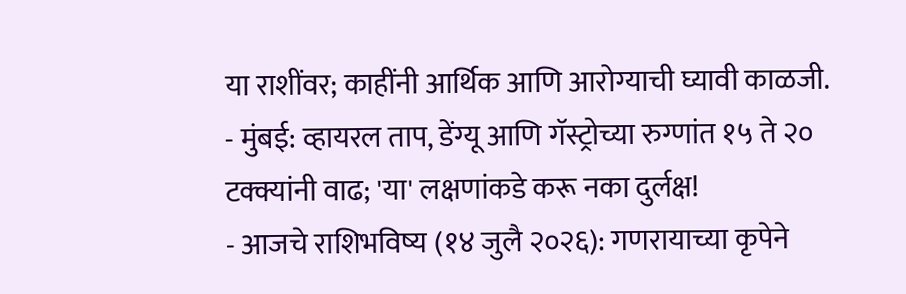या राशींवर; काहींनी आर्थिक आणि आरोग्याची घ्यावी काळजी.
- मुंबई: व्हायरल ताप, डेंग्यू आणि गॅस्ट्रोच्या रुग्णांत १५ ते २० टक्क्यांनी वाढ; 'या' लक्षणांकडे करू नका दुर्लक्ष!
- आजचे राशिभविष्य (१४ जुलै २०२६): गणरायाच्या कृपेने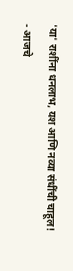'या' राशींना धनलाभ, यश आणि नव्या संधींची चाहूल!
- आजचे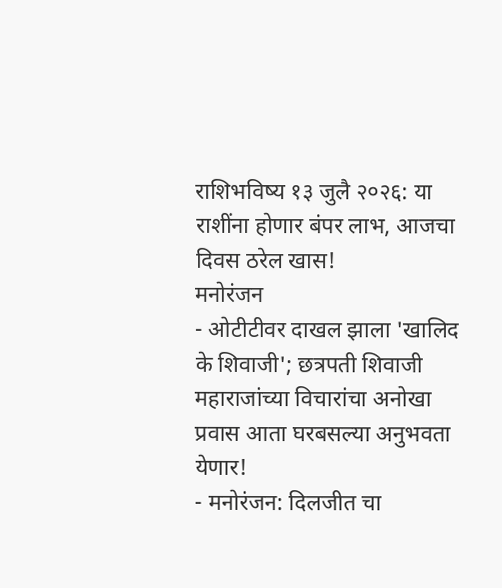राशिभविष्य १३ जुलै २०२६: या राशींना होणार बंपर लाभ, आजचा दिवस ठरेल खास!
मनोरंजन
- ओटीटीवर दाखल झाला 'खालिद के शिवाजी'; छत्रपती शिवाजी महाराजांच्या विचारांचा अनोखा प्रवास आता घरबसल्या अनुभवता येणार!
- मनोरंजन: दिलजीत चा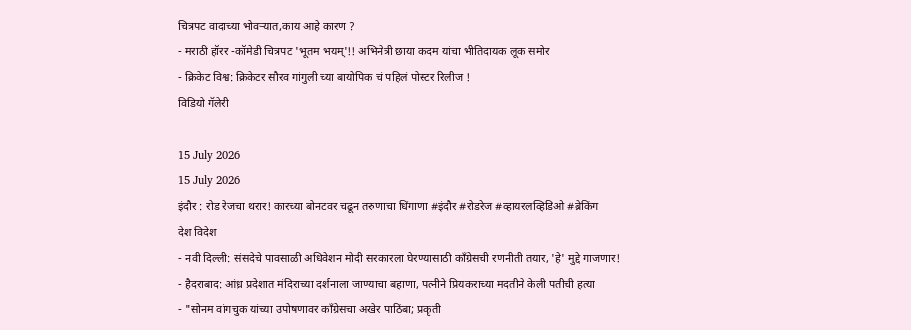चित्रपट वादाच्या भोवऱ्यात,काय आहे कारण ?
- मराठी हॉरर -कॉमेडी चित्रपट 'भूतम भयम्'!! अभिनेत्री छाया कदम यांचा भीतिदायक लूक समोर
- क्रिकेट विश्व: क्रिकेटर सौरव गांगुली च्या बायोपिक चं पहिलं पोस्टर रिलीज !
विडियो गॅलेरी

15 July 2026
15 July 2026
इंदौर : रोड रेजचा थरार! कारच्या बोनटवर चढून तरुणाचा धिंगाणा #इंदौर #रोडरेज #व्हायरलव्हिडिओ #ब्रेकिंग
देश विदेश
- नवी दिल्ली: संसदेचे पावसाळी अधिवेशन मोदी सरकारला घेरण्यासाठी काँग्रेसची रणनीती तयार, 'हे' मुद्दे गाजणार!
- हैदराबाद: आंध्र प्रदेशात मंदिराच्या दर्शनाला जाण्याचा बहाणा, पत्नीने प्रियकराच्या मदतीने केली पतीची हत्या
- "सोनम वांगचुक यांच्या उपोषणावर काँग्रेसचा अखेर पाठिंबा; प्रकृती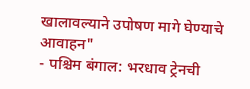खालावल्याने उपोषण मागे घेण्याचे आवाहन"
- पश्चिम बंगाल: भरधाव ट्रेनची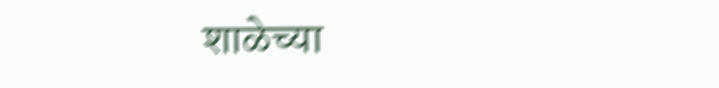शाळेच्या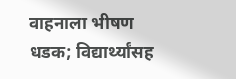वाहनाला भीषण धडक; विद्यार्थ्यांसह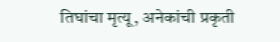तिघांचा मृत्यू, अनेकांची प्रकृती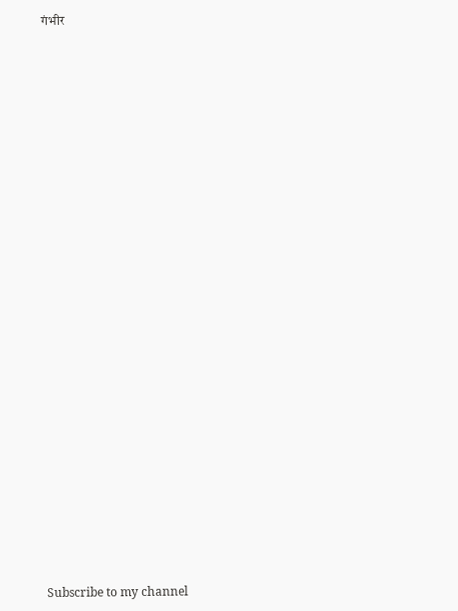गंभीर

























Subscribe to my channel